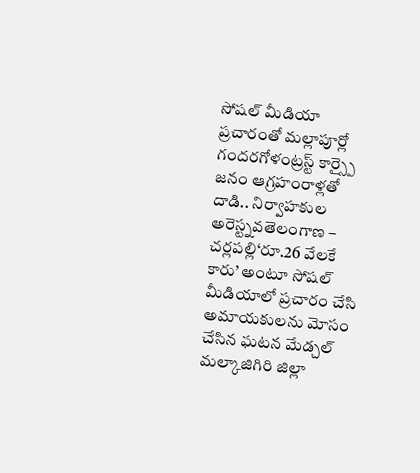సోషల్ మీడియా ప్రచారంతో మల్లాపూర్లో గందరగోళంట్రస్ట్ కార్స్పై జనం ఆగ్రహంరాళ్లతో దాడి.. నిర్వాహకుల అరెస్ట్నవతెలంగాణ – చర్లపల్లి‘రూ.26 వేలకే కారు’ అంటూ సోషల్ మీడియాలో ప్రచారం చేసి అమాయకులను మోసం చేసిన ఘటన మేడ్చల్ మల్కాజిగిరి జిల్లా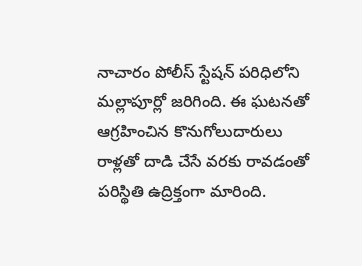నాచారం పోలీస్ స్టేషన్ పరిధిలోని మల్లాపూర్లో జరిగింది. ఈ ఘటనతో ఆగ్రహించిన కొనుగోలుదారులు రాళ్లతో దాడి చేసే వరకు రావడంతో పరిస్థితి ఉద్రిక్తంగా మారింది.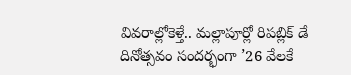వివరాల్లోకెళ్తే.. మల్లాపూర్లో రిపబ్లిక్ డే దినోత్సవం సందర్భంగా ’26 వేలకే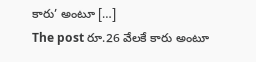కారు’ అంటూ […]
The post రూ.26 వేలకే కారు అంటూ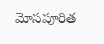మోసపూరిత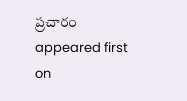ప్రచారం appeared first on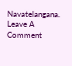Navatelangana.
Leave A Comment